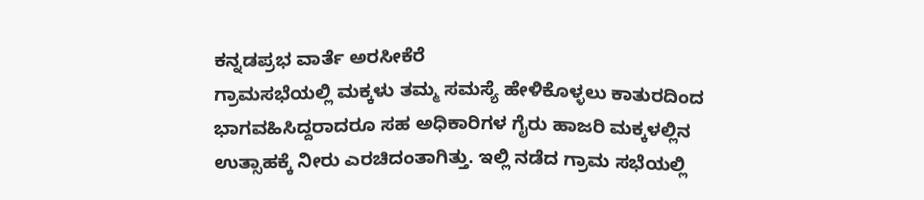ಕನ್ನಡಪ್ರಭ ವಾರ್ತೆ ಅರಸೀಕೆರೆ
ಗ್ರಾಮಸಭೆಯಲ್ಲಿ ಮಕ್ಕಳು ತಮ್ಮ ಸಮಸ್ಯೆ ಹೇಳಿಕೊಳ್ಳಲು ಕಾತುರದಿಂದ ಭಾಗವಹಿಸಿದ್ದರಾದರೂ ಸಹ ಅಧಿಕಾರಿಗಳ ಗೈರು ಹಾಜರಿ ಮಕ್ಕಳಲ್ಲಿನ ಉತ್ಸಾಹಕ್ಕೆ ನೀರು ಎರಚಿದಂತಾಗಿತ್ತು. ಇಲ್ಲಿ ನಡೆದ ಗ್ರಾಮ ಸಭೆಯಲ್ಲಿ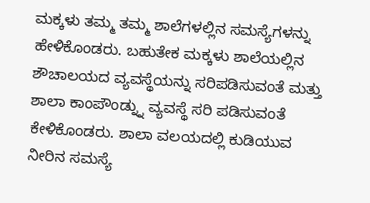ಮಕ್ಕಳು ತಮ್ಮ ತಮ್ಮ ಶಾಲೆಗಳಲ್ಲಿನ ಸಮಸ್ಯೆಗಳನ್ನು ಹೇಳಿಕೊಂಡರು. ಬಹುತೇಕ ಮಕ್ಕಳು ಶಾಲೆಯಲ್ಲಿನ ಶೌಚಾಲಯದ ವ್ಯವಸ್ಥೆಯನ್ನು ಸರಿಪಡಿಸುವಂತೆ ಮತ್ತು ಶಾಲಾ ಕಾಂಪೌಂಡ್ನ್ನು ವ್ಯವಸ್ಥೆ ಸರಿ ಪಡಿಸುವಂತೆ ಕೇಳಿಕೊಂಡರು. ಶಾಲಾ ವಲಯದಲ್ಲಿ ಕುಡಿಯುವ ನೀರಿನ ಸಮಸ್ಯೆ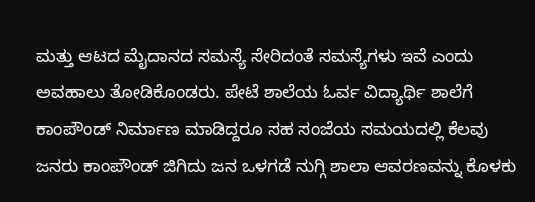ಮತ್ತು ಆಟದ ಮೈದಾನದ ಸಮಸ್ಯೆ ಸೇರಿದಂತೆ ಸಮಸ್ಯೆಗಳು ಇವೆ ಎಂದು ಅವಹಾಲು ತೋಡಿಕೊಂಡರು. ಪೇಟೆ ಶಾಲೆಯ ಓರ್ವ ವಿದ್ಯಾರ್ಥಿ ಶಾಲೆಗೆ ಕಾಂಪೌಂಡ್ ನಿರ್ಮಾಣ ಮಾಡಿದ್ದರೂ ಸಹ ಸಂಜೆಯ ಸಮಯದಲ್ಲಿ ಕೆಲವು ಜನರು ಕಾಂಪೌಂಡ್ ಜಿಗಿದು ಜನ ಒಳಗಡೆ ನುಗ್ಗಿ ಶಾಲಾ ಆವರಣವನ್ನು ಕೊಳಕು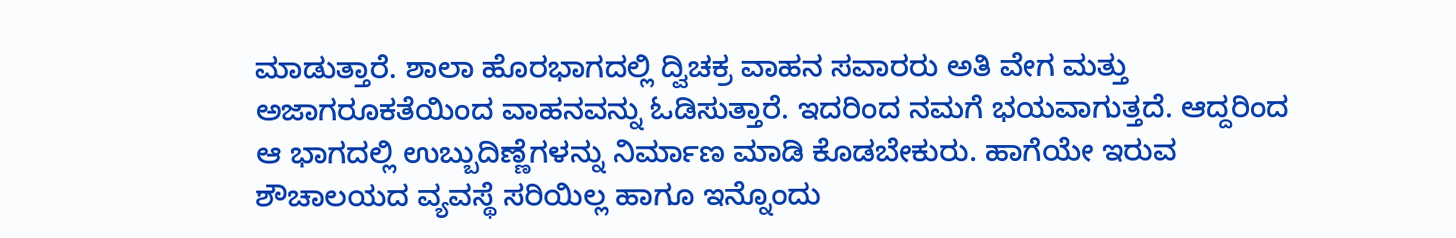ಮಾಡುತ್ತಾರೆ. ಶಾಲಾ ಹೊರಭಾಗದಲ್ಲಿ ದ್ವಿಚಕ್ರ ವಾಹನ ಸವಾರರು ಅತಿ ವೇಗ ಮತ್ತು ಅಜಾಗರೂಕತೆಯಿಂದ ವಾಹನವನ್ನು ಓಡಿಸುತ್ತಾರೆ. ಇದರಿಂದ ನಮಗೆ ಭಯವಾಗುತ್ತದೆ. ಆದ್ದರಿಂದ ಆ ಭಾಗದಲ್ಲಿ ಉಬ್ಬುದಿಣ್ಣೆಗಳನ್ನು ನಿರ್ಮಾಣ ಮಾಡಿ ಕೊಡಬೇಕುರು. ಹಾಗೆಯೇ ಇರುವ ಶೌಚಾಲಯದ ವ್ಯವಸ್ಥೆ ಸರಿಯಿಲ್ಲ ಹಾಗೂ ಇನ್ನೊಂದು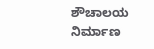ಶೌಚಾಲಯ ನಿರ್ಮಾಣ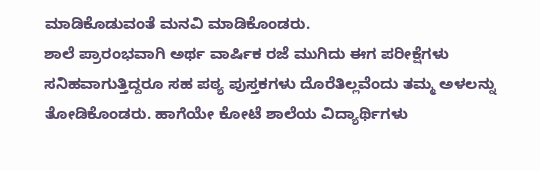ಮಾಡಿಕೊಡುವಂತೆ ಮನವಿ ಮಾಡಿಕೊಂಡರು.
ಶಾಲೆ ಪ್ರಾರಂಭವಾಗಿ ಅರ್ಥ ವಾರ್ಷಿಕ ರಜೆ ಮುಗಿದು ಈಗ ಪರೀಕ್ಷೆಗಳು ಸನಿಹವಾಗುತ್ತಿದ್ದರೂ ಸಹ ಪಠ್ಯ ಪುಸ್ತಕಗಳು ದೊರೆತಿಲ್ಲವೆಂದು ತಮ್ಮ ಅಳಲನ್ನು ತೋಡಿಕೊಂಡರು. ಹಾಗೆಯೇ ಕೋಟೆ ಶಾಲೆಯ ವಿದ್ಯಾರ್ಥಿಗಳು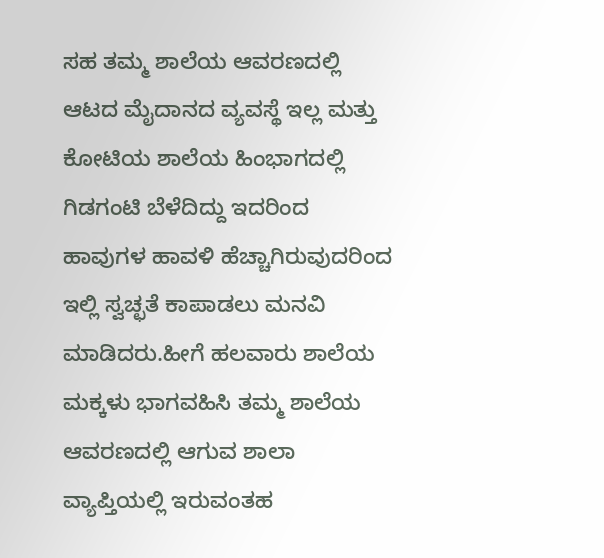ಸಹ ತಮ್ಮ ಶಾಲೆಯ ಆವರಣದಲ್ಲಿ ಆಟದ ಮೈದಾನದ ವ್ಯವಸ್ಥೆ ಇಲ್ಲ ಮತ್ತು ಕೋಟಿಯ ಶಾಲೆಯ ಹಿಂಭಾಗದಲ್ಲಿ ಗಿಡಗಂಟಿ ಬೆಳೆದಿದ್ದು ಇದರಿಂದ ಹಾವುಗಳ ಹಾವಳಿ ಹೆಚ್ಚಾಗಿರುವುದರಿಂದ ಇಲ್ಲಿ ಸ್ವಚ್ಛತೆ ಕಾಪಾಡಲು ಮನವಿ ಮಾಡಿದರು.ಹೀಗೆ ಹಲವಾರು ಶಾಲೆಯ ಮಕ್ಕಳು ಭಾಗವಹಿಸಿ ತಮ್ಮ ಶಾಲೆಯ ಆವರಣದಲ್ಲಿ ಆಗುವ ಶಾಲಾ ವ್ಯಾಪ್ತಿಯಲ್ಲಿ ಇರುವಂತಹ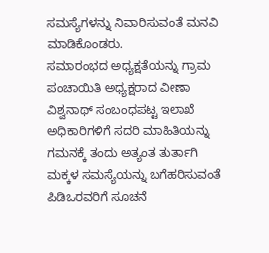ಸಮಸ್ಯೆಗಳನ್ನು ನಿವಾರಿಸುವಂತೆ ಮನವಿ ಮಾಡಿಕೊಂಡರು.
ಸಮಾರಂಭದ ಅಧ್ಯಕ್ಷತೆಯನ್ನು ಗ್ರಾಮ ಪಂಚಾಯಿತಿ ಅಧ್ಯಕ್ಷರಾದ ವೀಣಾ ವಿಶ್ವನಾಥ್ ಸಂಬಂಧಪಟ್ಟ ಇಲಾಖೆ ಅಧಿಕಾರಿಗಳಿಗೆ ಸದರಿ ಮಾಹಿತಿಯನ್ನು ಗಮನಕ್ಕೆ ತಂದು ಅತ್ಯಂತ ತುರ್ತಾಗಿ ಮಕ್ಕಳ ಸಮಸ್ಯೆಯನ್ನು ಬಗೆಹರಿಸುವಂತೆ ಪಿಡಿಒರವರಿಗೆ ಸೂಚನೆ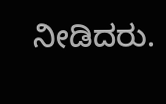ನೀಡಿದರು.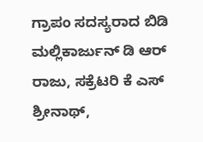ಗ್ರಾಪಂ ಸದಸ್ಯರಾದ ಬಿಡಿ ಮಲ್ಲಿಕಾರ್ಜುನ್ ಡಿ ಆರ್ ರಾಜು, ಸಕ್ರೆಟರಿ ಕೆ ಎಸ್ ಶ್ರೀನಾಥ್,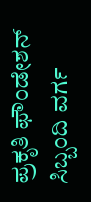ಪ್ರಕೃತಿ ಫೌಂಡೇಶನ್ ಸಿಬ್ಬಂದಿ ವರ್ಗ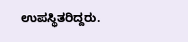ಉಪಸ್ಥಿತರಿದ್ದರು.